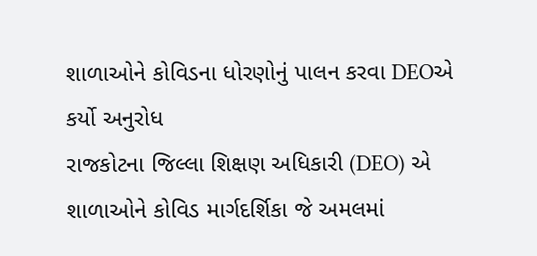શાળાઓને કોવિડના ધોરણોનું પાલન કરવા DEOએ કર્યો અનુરોધ
રાજકોટના જિલ્લા શિક્ષણ અધિકારી (DEO) એ શાળાઓને કોવિડ માર્ગદર્શિકા જે અમલમાં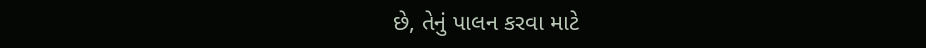છે, તેનું પાલન કરવા માટે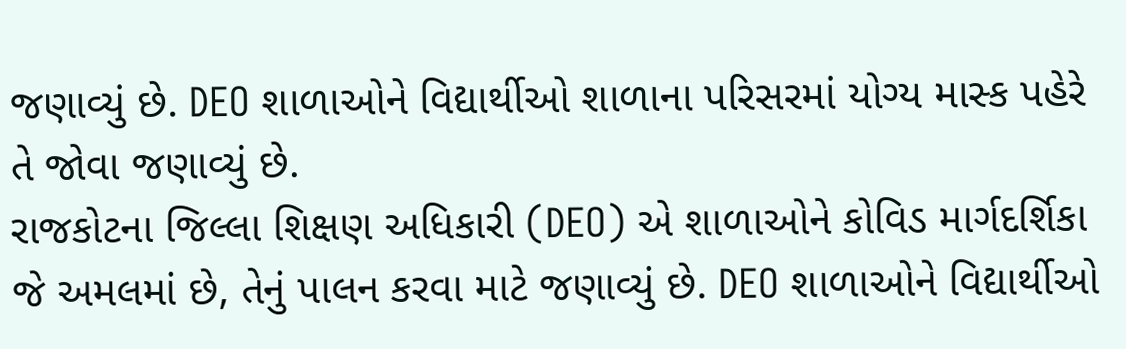જણાવ્યું છે. DEO શાળાઓને વિદ્યાર્થીઓ શાળાના પરિસરમાં યોગ્ય માસ્ક પહેરે તે જોવા જણાવ્યું છે.
રાજકોટના જિલ્લા શિક્ષણ અધિકારી (DEO) એ શાળાઓને કોવિડ માર્ગદર્શિકા જે અમલમાં છે, તેનું પાલન કરવા માટે જણાવ્યું છે. DEO શાળાઓને વિદ્યાર્થીઓ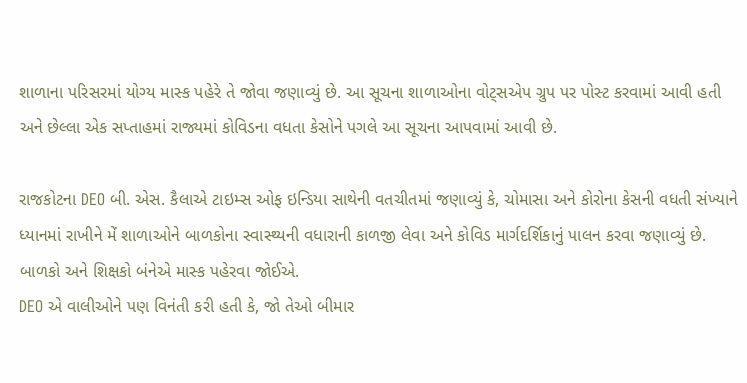શાળાના પરિસરમાં યોગ્ય માસ્ક પહેરે તે જોવા જણાવ્યું છે. આ સૂચના શાળાઓના વોટ્સએપ ગ્રુપ પર પોસ્ટ કરવામાં આવી હતી અને છેલ્લા એક સપ્તાહમાં રાજ્યમાં કોવિડના વધતા કેસોને પગલે આ સૂચના આપવામાં આવી છે.

રાજકોટના DEO બી. એસ. કૈલાએ ટાઇમ્સ ઓફ ઇન્ડિયા સાથેની વતચીતમાં જણાવ્યું કે, ચોમાસા અને કોરોના કેસની વધતી સંખ્યાને ધ્યાનમાં રાખીને મેં શાળાઓને બાળકોના સ્વાસ્થ્યની વધારાની કાળજી લેવા અને કોવિડ માર્ગદર્શિકાનું પાલન કરવા જણાવ્યું છે. બાળકો અને શિક્ષકો બંનેએ માસ્ક પહેરવા જોઈએ.
DEO એ વાલીઓને પણ વિનંતી કરી હતી કે, જો તેઓ બીમાર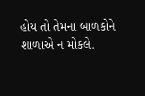હોય તો તેમના બાળકોને શાળાએ ન મોકલે.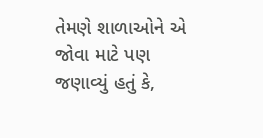તેમણે શાળાઓને એ જોવા માટે પણ જણાવ્યું હતું કે,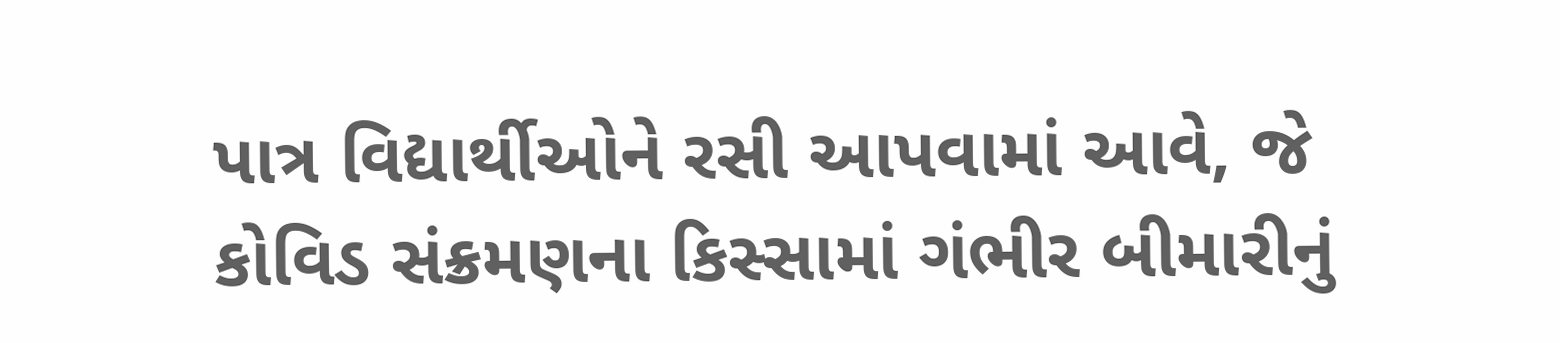પાત્ર વિદ્યાર્થીઓને રસી આપવામાં આવે, જે કોવિડ સંક્રમણના કિસ્સામાં ગંભીર બીમારીનું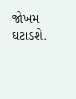જોખમ ઘટાડશે.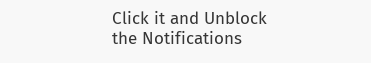Click it and Unblock the Notifications